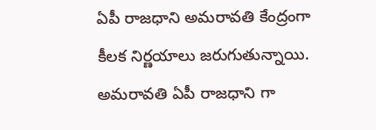ఏపీ రాజధాని అమరావతి కేంద్రంగా కీలక నిర్ణయాలు జరుగుతున్నాయి. అమరావతి ఏపీ రాజధాని గా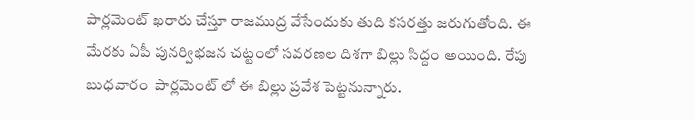పార్లమెంట్ ఖరారు చేస్తూ రాజముద్ర వేసేందుకు తుది కసరత్తు జరుగుతోంది. ఈ మేరకు ఏపీ పునర్విభజన చట్టంలో సవరణల దిశగా బిల్లు సిద్దం అయింది. రేపు బుధవారం  పార్లమెంట్ లో ఈ బిల్లు ప్రవేశ పెట్టనున్నారు.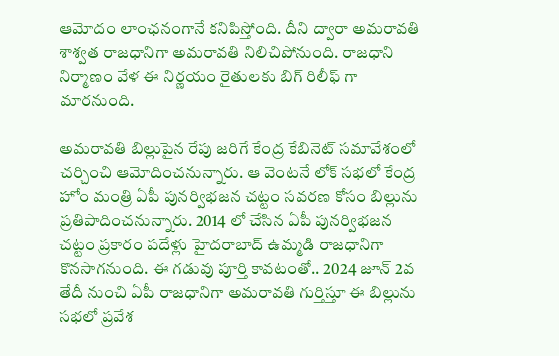ఆమోదం లాంఛనంగానే కనిపిస్తోంది. దీని ద్వారా అమరావతి శాశ్వత రాజధానిగా అమరావతి నిలిచిపోనుంది. రాజధాని నిర్మాణం వేళ ఈ నిర్ణయం రైతులకు బిగ్ రిలీఫ్ గా మారనుంది.

అమరావతి బిల్లుపైన రేపు జరిగే కేంద్ర కేబినెట్ సమావేశంలో చర్చించి ఆమోదించనున్నారు. ఆ వెంటనే లోక్ సభలో కేంద్ర హోం మంత్రి ఏపీ పునర్విభజన చట్టం సవరణ కోసం బిల్లును ప్రతిపాదించనున్నారు. 2014 లో చేసిన ఏపీ పునర్విభజన చట్టం ప్రకారం పదేళ్లు హైదరాబాద్ ఉమ్మడి రాజధానిగా కొనసాగనుంది. ఈ గడువు పూర్తి కావటంతో.. 2024 జూన్ 2వ తేదీ నుంచి ఏపీ రాజధానిగా అమరావతి గుర్తిస్తూ ఈ బిల్లును సభలో ప్రవేశ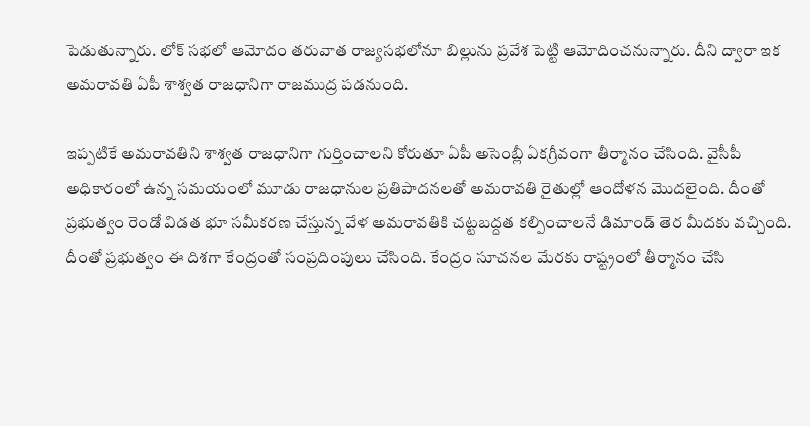పెడుతున్నారు. లోక్ సభలో ఆమోదం తరువాత రాజ్యసభలోనూ బిల్లును ప్రవేశ పెట్టి ఆమోదించనున్నారు. దీని ద్వారా ఇక అమరావతి ఏపీ శాశ్వత రాజధానిగా రాజముద్ర పడనుంది.

ఇప్పటికే అమరావతిని శాశ్వత రాజధానిగా గుర్తించాలని కోరుతూ ఏపీ అసెంబ్లీ ఏకగ్రీవంగా తీర్మానం చేసింది. వైసీపీ అధికారంలో ఉన్న సమయంలో మూడు రాజధానుల ప్రతిపాదనలతో అమరావతి రైతుల్లో ఆందోళన మొదలైంది. దీంతో ప్రభుత్వం రెండో విడత భూ సమీకరణ చేస్తున్న వేళ అమరావతికి చట్టబద్దత కల్పించాలనే డిమాండ్ తెర మీదకు వచ్చింది. దీంతో ప్రభుత్వం ఈ దిశగా కేంద్రంతో సంప్రదింపులు చేసింది. కేంద్రం సూచనల మేరకు రాష్ట్రంలో తీర్మానం చేసి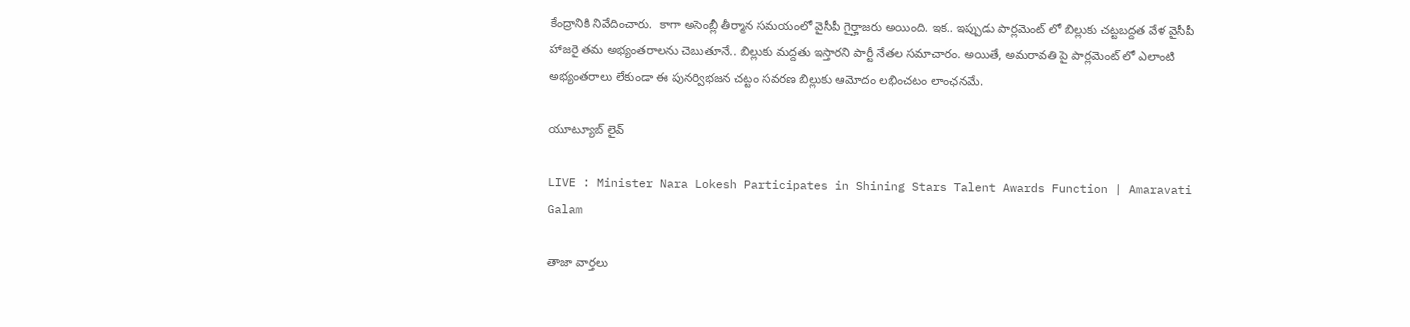కేంద్రానికి నివేదించారు.  కాగా అసెంబ్లీ తీర్మాన సమయంలో వైసీపీ గైర్హాజరు అయింది. ఇక.. ఇప్పుడు పార్లమెంట్ లో బిల్లుకు చట్టబద్దత వేళ వైసీపీ హాజరై తమ అభ్యంతరాలను చెబుతూనే.. బిల్లుకు మద్దతు ఇస్తారని పార్టీ నేతల సమాచారం. అయితే, అమరావతి పై పార్లమెంట్ లో ఎలాంటి అభ్యంతరాలు లేకుండా ఈ పునర్విభజన చట్టం సవరణ బిల్లుకు ఆమోదం లభించటం లాంఛనమే.

యూట్యూబ్ లైవ్

LIVE : Minister Nara Lokesh Participates in Shining Stars Talent Awards Function | Amaravati Galam

తాజా వార్తలు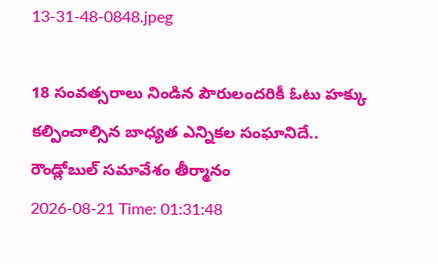13-31-48-0848.jpeg

18 సంవత్సరాలు నిండిన పౌరులందరికీ ఓటు హక్కు కల్పించాల్సిన బాధ్యత ఎన్నికల సంఘానిదే..  రౌండ్లోబుల్ సమావేశం తీర్మానం
2026-08-21 Time: 01:31:48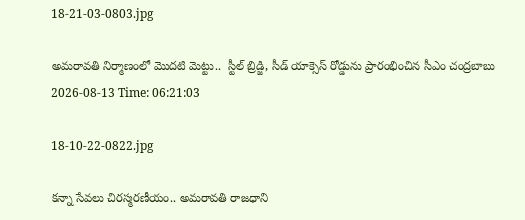18-21-03-0803.jpg

అమరావతి నిర్మాణంలో మొదటి మెట్టు..  స్టీల్ బ్రిడ్జి, సీడ్ యాక్సెస్ రోడ్డును ప్రారంభించిన సీఎం చంద్రబాబు
2026-08-13 Time: 06:21:03

18-10-22-0822.jpg

కన్నా సేవలు చిరస్మరణీయం.. అమరావతి రాజధాని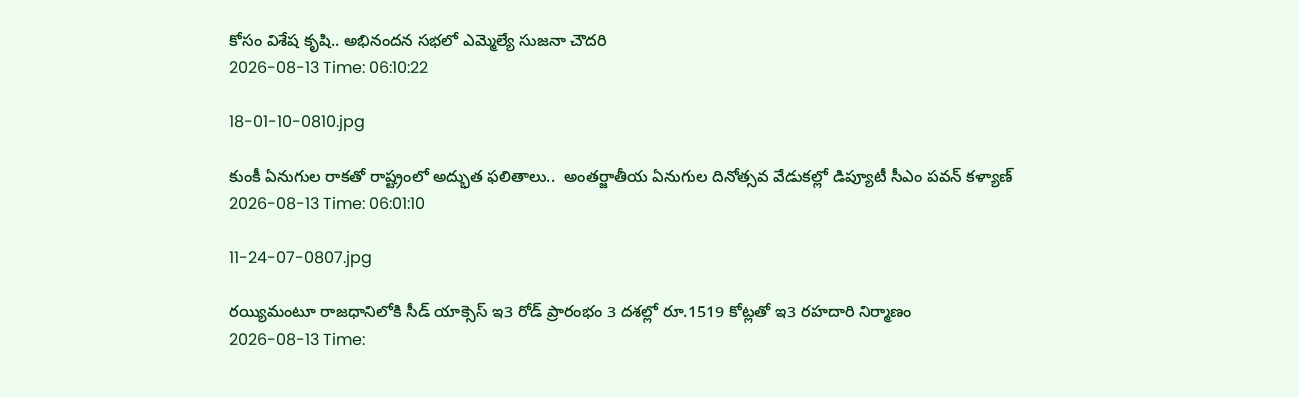కోసం విశేష కృషి.. అభినందన సభలో ఎమ్మెల్యే సుజనా చౌదరి
2026-08-13 Time: 06:10:22

18-01-10-0810.jpg

కుంకీ ఏనుగుల రాకతో రాష్ట్రంలో అద్భుత ఫలితాలు..  అంతర్జాతీయ ఏనుగుల దినోత్సవ వేడుకల్లో డిప్యూటీ సీఎం పవన్ కళ్యాణ్
2026-08-13 Time: 06:01:10

11-24-07-0807.jpg

రయ్యిమంటూ రాజధానిలోకి సీడ్‌ యాక్సెస్‌ ఇ3 రోడ్‌ ప్రారంభం 3 దశల్లో రూ.1519 కోట్లతో ఇ3 రహదారి నిర్మాణం
2026-08-13 Time: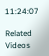11:24:07

Related Videos